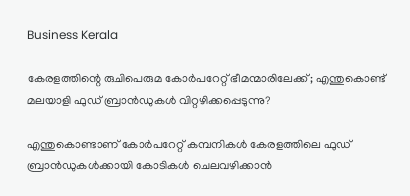Business Kerala

കേരളത്തിന്റെ രുചിപെരുമ കോര്‍പറേറ്റ് ഭീമന്മാരിലേക്ക്; എന്തുകൊണ്ട് മലയാളി ഫുഡ് ബ്രാന്‍ഡുകള്‍ വിറ്റഴിക്കപ്പെടുന്നു?

എന്തുകൊണ്ടാണ് കോര്‍പറേറ്റ് കമ്പനികള്‍ കേരളത്തിലെ ഫുഡ് ബ്രാന്‍ഡുകള്‍ക്കായി കോടികള്‍ ചെലവഴിക്കാന്‍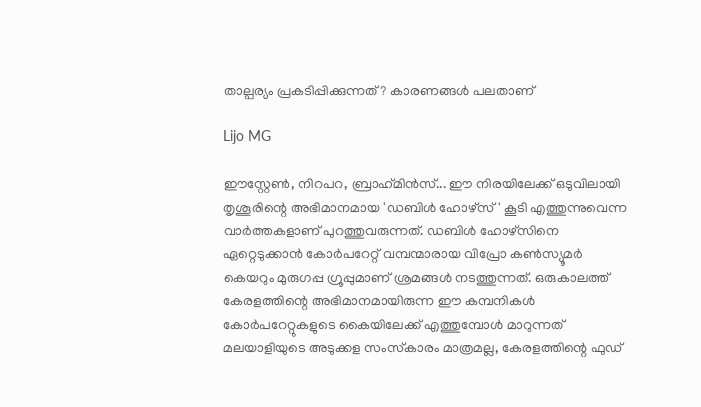താല്പര്യം പ്രകടിപ്പിക്കുന്നത്? കാരണങ്ങള്‍ പലതാണ്

Lijo MG

ഈസ്റ്റേണ്‍, നിറപറ, ബ്രാഹ്‌മിന്‍സ്... ഈ നിരയിലേക്ക് ഒടുവിലായി തൃശൂരിന്റെ അഭിമാനമായ 'ഡബിള്‍ ഹോഴ്സ്' കൂടി എത്തുന്നുവെന്ന വാര്‍ത്തകളാണ് പുറത്തുവരുന്നത്. ഡബിള്‍ ഹോഴ്‌സിനെ ഏറ്റെടുക്കാന്‍ കോര്‍പറേറ്റ് വമ്പന്മാരായ വിപ്രോ കണ്‍സ്യൂമര്‍ കെയറും മുരുഗപ്പ ഗ്രൂപ്പുമാണ് ശ്രമങ്ങള്‍ നടത്തുന്നത്. ഒരുകാലത്ത് കേരളത്തിന്റെ അഭിമാനമായിരുന്ന ഈ കമ്പനികള്‍ കോര്‍പറേറ്റുകളുടെ കൈയിലേക്ക് എത്തുമ്പോള്‍ മാറുന്നത് മലയാളിയുടെ അടുക്കള സംസ്‌കാരം മാത്രമല്ല, കേരളത്തിന്റെ ഫുഡ്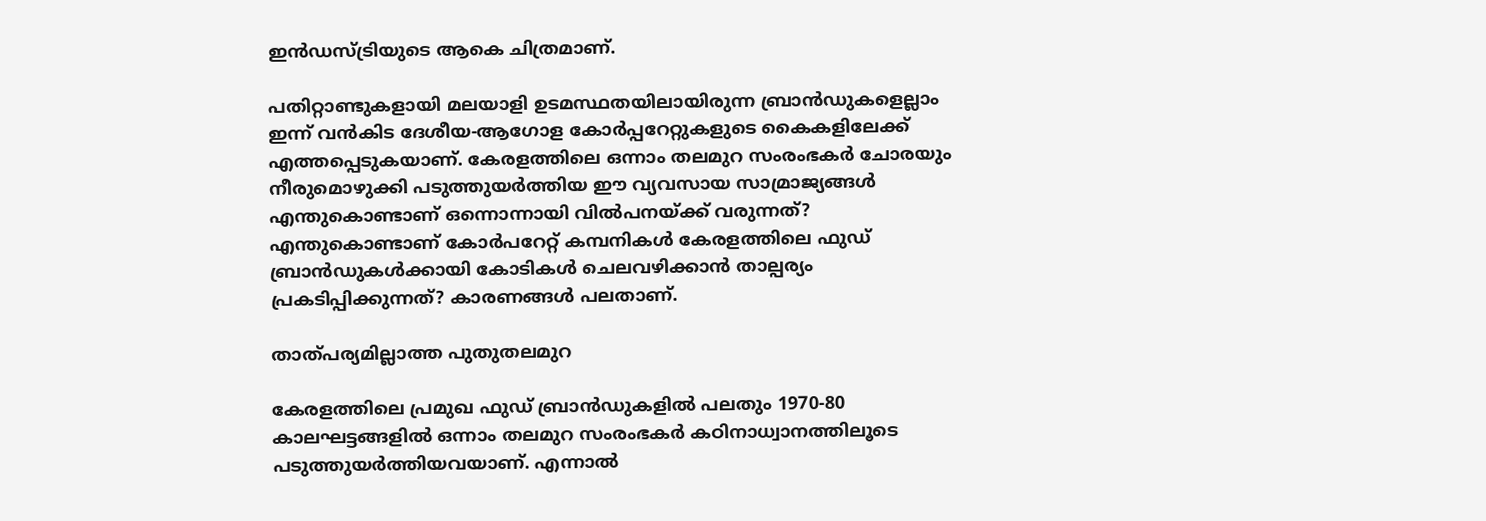ഇന്‍ഡസ്ട്രിയുടെ ആകെ ചിത്രമാണ്.

പതിറ്റാണ്ടുകളായി മലയാളി ഉടമസ്ഥതയിലായിരുന്ന ബ്രാന്‍ഡുകളെല്ലാം ഇന്ന് വന്‍കിട ദേശീയ-ആഗോള കോര്‍പ്പറേറ്റുകളുടെ കൈകളിലേക്ക് എത്തപ്പെടുകയാണ്. കേരളത്തിലെ ഒന്നാം തലമുറ സംരംഭകര്‍ ചോരയും നീരുമൊഴുക്കി പടുത്തുയര്‍ത്തിയ ഈ വ്യവസായ സാമ്രാജ്യങ്ങള്‍ എന്തുകൊണ്ടാണ് ഒന്നൊന്നായി വില്‍പനയ്ക്ക് വരുന്നത്? എന്തുകൊണ്ടാണ് കോര്‍പറേറ്റ് കമ്പനികള്‍ കേരളത്തിലെ ഫുഡ് ബ്രാന്‍ഡുകള്‍ക്കായി കോടികള്‍ ചെലവഴിക്കാന്‍ താല്പര്യം പ്രകടിപ്പിക്കുന്നത്? കാരണങ്ങള്‍ പലതാണ്.

താത്പര്യമില്ലാത്ത പുതുതലമുറ

കേരളത്തിലെ പ്രമുഖ ഫുഡ് ബ്രാന്‍ഡുകളില്‍ പലതും 1970-80 കാലഘട്ടങ്ങളില്‍ ഒന്നാം തലമുറ സംരംഭകര്‍ കഠിനാധ്വാനത്തിലൂടെ പടുത്തുയര്‍ത്തിയവയാണ്. എന്നാല്‍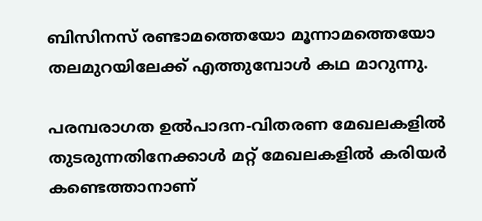ബിസിനസ് രണ്ടാമത്തെയോ മൂന്നാമത്തെയോ തലമുറയിലേക്ക് എത്തുമ്പോള്‍ കഥ മാറുന്നു.

പരമ്പരാഗത ഉല്‍പാദന-വിതരണ മേഖലകളില്‍ തുടരുന്നതിനേക്കാള്‍ മറ്റ് മേഖലകളില്‍ കരിയര്‍ കണ്ടെത്താനാണ്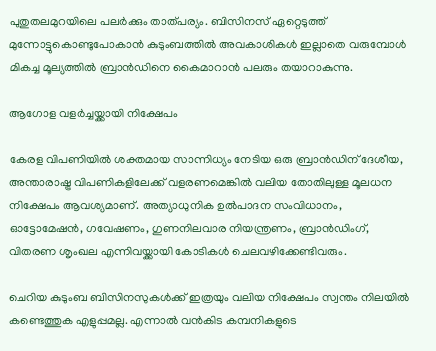പുതുതലമുറയിലെ പലര്‍ക്കും താത്പര്യം. ബിസിനസ് ഏറ്റെടുത്ത് മുന്നോട്ടുകൊണ്ടുപോകാന്‍ കുടുംബത്തില്‍ അവകാശികള്‍ ഇല്ലാതെ വരുമ്പോള്‍ മികച്ച മൂല്യത്തില്‍ ബ്രാന്‍ഡിനെ കൈമാറാന്‍ പലരും തയാറാകുന്നു.

ആഗോള വളര്‍ച്ചയ്ക്കായി നിക്ഷേപം

കേരള വിപണിയില്‍ ശക്തമായ സാന്നിധ്യം നേടിയ ഒരു ബ്രാന്‍ഡിന് ദേശീയ, അന്താരാഷ്ട്ര വിപണികളിലേക്ക് വളരണമെങ്കില്‍ വലിയ തോതിലുള്ള മൂലധന നിക്ഷേപം ആവശ്യമാണ്. അത്യാധുനിക ഉല്‍പാദന സംവിധാനം, ഓട്ടോമേഷന്‍, ഗവേഷണം, ഗുണനിലവാര നിയന്ത്രണം, ബ്രാന്‍ഡിംഗ്, വിതരണ ശൃംഖല എന്നിവയ്ക്കായി കോടികള്‍ ചെലവഴിക്കേണ്ടിവരും.

ചെറിയ കുടുംബ ബിസിനസുകള്‍ക്ക് ഇത്രയും വലിയ നിക്ഷേപം സ്വന്തം നിലയില്‍ കണ്ടെത്തുക എളുപ്പമല്ല. എന്നാല്‍ വന്‍കിട കമ്പനികളുടെ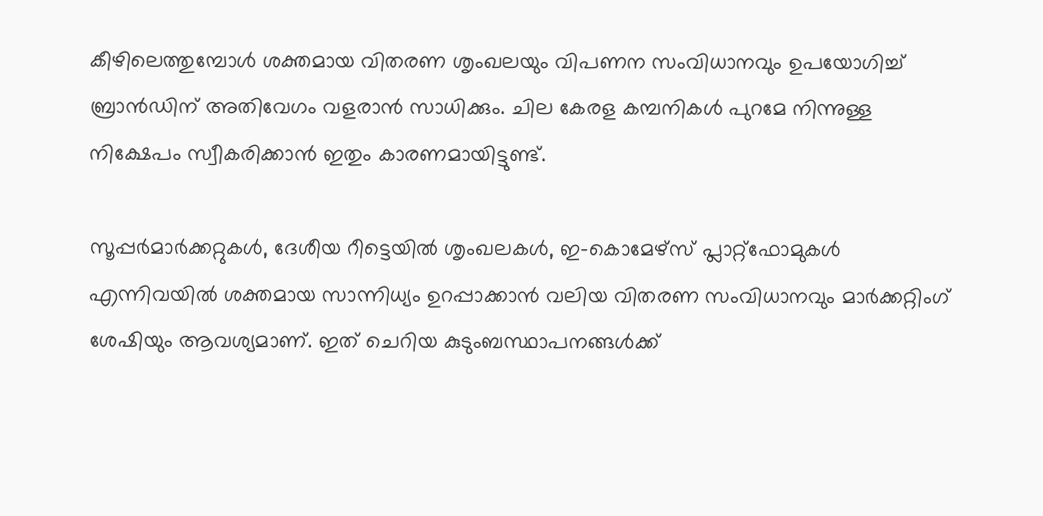കീഴിലെത്തുമ്പോള്‍ ശക്തമായ വിതരണ ശൃംഖലയും വിപണന സംവിധാനവും ഉപയോഗിച്ച് ബ്രാന്‍ഡിന് അതിവേഗം വളരാന്‍ സാധിക്കും. ചില കേരള കമ്പനികള്‍ പുറമേ നിന്നുള്ള നിക്ഷേപം സ്വീകരിക്കാന്‍ ഇതും കാരണമായിട്ടുണ്ട്.

സൂപ്പര്‍മാര്‍ക്കറ്റുകള്‍, ദേശീയ റീട്ടെയില്‍ ശൃംഖലകള്‍, ഇ-കൊമേഴ്സ് പ്ലാറ്റ്‌ഫോമുകള്‍ എന്നിവയില്‍ ശക്തമായ സാന്നിധ്യം ഉറപ്പാക്കാന്‍ വലിയ വിതരണ സംവിധാനവും മാര്‍ക്കറ്റിംഗ് ശേഷിയും ആവശ്യമാണ്. ഇത് ചെറിയ കുടുംബസ്ഥാപനങ്ങള്‍ക്ക്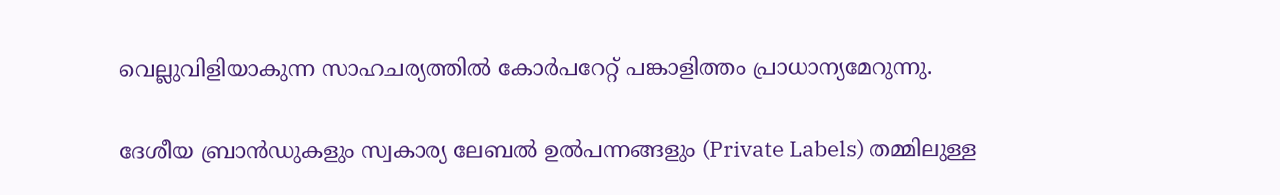വെല്ലുവിളിയാകുന്ന സാഹചര്യത്തില്‍ കോര്‍പറേറ്റ് പങ്കാളിത്തം പ്രാധാന്യമേറുന്നു.

ദേശീയ ബ്രാന്‍ഡുകളും സ്വകാര്യ ലേബല്‍ ഉല്‍പന്നങ്ങളും (Private Labels) തമ്മിലുള്ള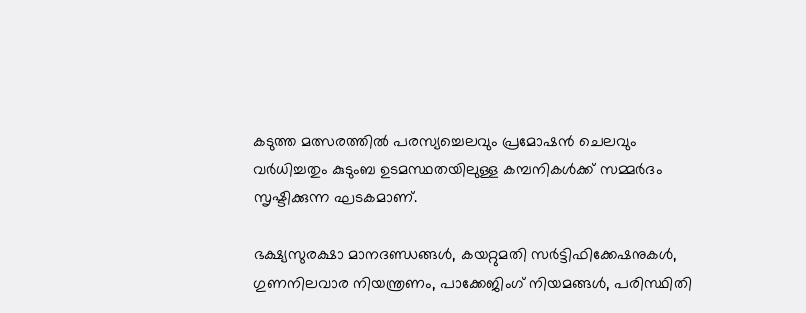കടുത്ത മത്സരത്തില്‍ പരസ്യച്ചെലവും പ്രമോഷന്‍ ചെലവും വര്‍ധിച്ചതും കുടുംബ ഉടമസ്ഥതയിലുള്ള കമ്പനികള്‍ക്ക് സമ്മര്‍ദം സൃഷ്ടിക്കുന്ന ഘടകമാണ്.

ഭക്ഷ്യസുരക്ഷാ മാനദണ്ഡങ്ങള്‍, കയറ്റുമതി സര്‍ട്ടിഫിക്കേഷനുകള്‍, ഗുണനിലവാര നിയന്ത്രണം, പാക്കേജിംഗ് നിയമങ്ങള്‍, പരിസ്ഥിതി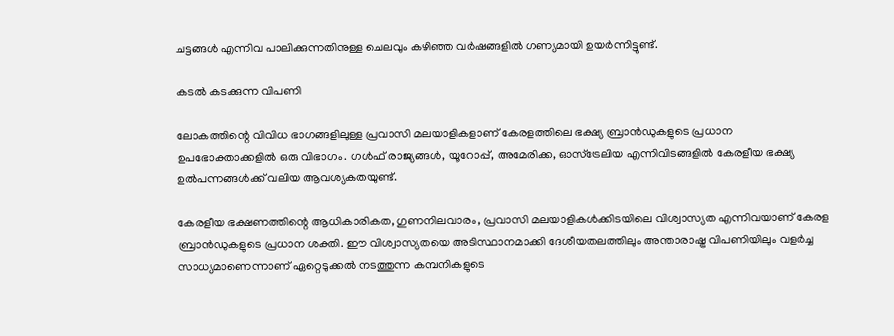ചട്ടങ്ങള്‍ എന്നിവ പാലിക്കുന്നതിനുള്ള ചെലവും കഴിഞ്ഞ വര്‍ഷങ്ങളില്‍ ഗണ്യമായി ഉയര്‍ന്നിട്ടുണ്ട്.

കടല്‍ കടക്കുന്ന വിപണി

ലോകത്തിന്റെ വിവിധ ഭാഗങ്ങളിലുള്ള പ്രവാസി മലയാളികളാണ് കേരളത്തിലെ ഭക്ഷ്യ ബ്രാന്‍ഡുകളുടെ പ്രധാന ഉപഭോക്താക്കളില്‍ ഒരു വിഭാഗം. ഗള്‍ഫ് രാജ്യങ്ങള്‍, യൂറോപ്പ്, അമേരിക്ക, ഓസ്ട്രേലിയ എന്നിവിടങ്ങളില്‍ കേരളീയ ഭക്ഷ്യ ഉല്‍പന്നങ്ങള്‍ക്ക് വലിയ ആവശ്യകതയുണ്ട്.

കേരളീയ ഭക്ഷണത്തിന്റെ ആധികാരികത, ഗുണനിലവാരം, പ്രവാസി മലയാളികള്‍ക്കിടയിലെ വിശ്വാസ്യത എന്നിവയാണ് കേരള ബ്രാന്‍ഡുകളുടെ പ്രധാന ശക്തി. ഈ വിശ്വാസ്യതയെ അടിസ്ഥാനമാക്കി ദേശീയതലത്തിലും അന്താരാഷ്ട്ര വിപണിയിലും വളര്‍ച്ച സാധ്യമാണെന്നാണ് ഏറ്റെടുക്കല്‍ നടത്തുന്ന കമ്പനികളുടെ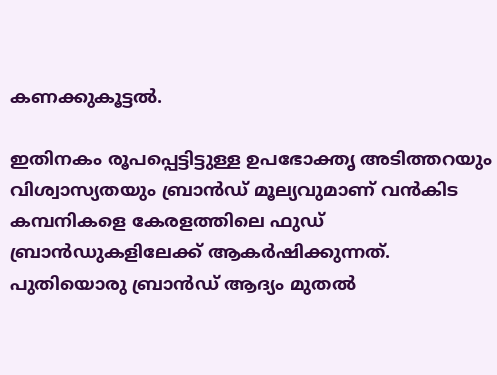കണക്കുകൂട്ടല്‍.

ഇതിനകം രൂപപ്പെട്ടിട്ടുള്ള ഉപഭോക്തൃ അടിത്തറയും വിശ്വാസ്യതയും ബ്രാന്‍ഡ് മൂല്യവുമാണ് വന്‍കിട കമ്പനികളെ കേരളത്തിലെ ഫുഡ് ബ്രാന്‍ഡുകളിലേക്ക് ആകര്‍ഷിക്കുന്നത്. പുതിയൊരു ബ്രാന്‍ഡ് ആദ്യം മുതല്‍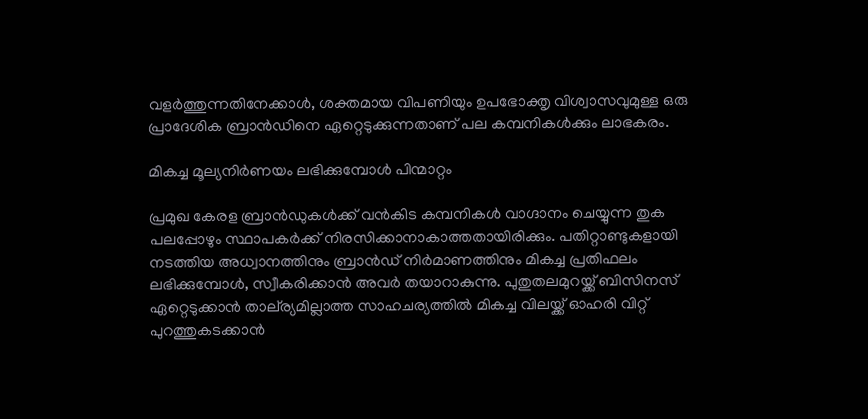വളര്‍ത്തുന്നതിനേക്കാള്‍, ശക്തമായ വിപണിയും ഉപഭോക്തൃ വിശ്വാസവുമുള്ള ഒരു പ്രാദേശിക ബ്രാന്‍ഡിനെ ഏറ്റെടുക്കുന്നതാണ് പല കമ്പനികള്‍ക്കും ലാഭകരം.

മികച്ച മൂല്യനിര്‍ണയം ലഭിക്കുമ്പോള്‍ പിന്മാറ്റം

പ്രമുഖ കേരള ബ്രാന്‍ഡുകള്‍ക്ക് വന്‍കിട കമ്പനികള്‍ വാഗ്ദാനം ചെയ്യുന്ന തുക പലപ്പോഴും സ്ഥാപകര്‍ക്ക് നിരസിക്കാനാകാത്തതായിരിക്കും. പതിറ്റാണ്ടുകളായി നടത്തിയ അധ്വാനത്തിനും ബ്രാന്‍ഡ് നിര്‍മാണത്തിനും മികച്ച പ്രതിഫലം ലഭിക്കുമ്പോള്‍, സ്വീകരിക്കാന്‍ അവര്‍ തയാറാകുന്നു. പുതുതലമുറയ്ക്ക് ബിസിനസ് ഏറ്റെടുക്കാന്‍ താല്‌ര്യമില്ലാത്ത സാഹചര്യത്തില്‍ മികച്ച വിലയ്ക്ക് ഓഹരി വിറ്റ് പുറത്തുകടക്കാന്‍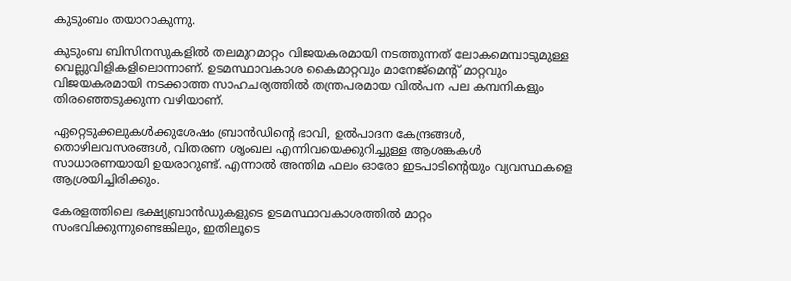കുടുംബം തയാറാകുന്നു.

കുടുംബ ബിസിനസുകളില്‍ തലമുറമാറ്റം വിജയകരമായി നടത്തുന്നത് ലോകമെമ്പാടുമുള്ള വെല്ലുവിളികളിലൊന്നാണ്. ഉടമസ്ഥാവകാശ കൈമാറ്റവും മാനേജ്‌മെന്റ് മാറ്റവും വിജയകരമായി നടക്കാത്ത സാഹചര്യത്തില്‍ തന്ത്രപരമായ വില്‍പന പല കമ്പനികളും തിരഞ്ഞെടുക്കുന്ന വഴിയാണ്.

ഏറ്റെടുക്കലുകള്‍ക്കുശേഷം ബ്രാന്‍ഡിന്റെ ഭാവി, ഉല്‍പാദന കേന്ദ്രങ്ങള്‍, തൊഴിലവസരങ്ങള്‍, വിതരണ ശൃംഖല എന്നിവയെക്കുറിച്ചുള്ള ആശങ്കകള്‍ സാധാരണയായി ഉയരാറുണ്ട്. എന്നാല്‍ അന്തിമ ഫലം ഓരോ ഇടപാടിന്റെയും വ്യവസ്ഥകളെ ആശ്രയിച്ചിരിക്കും.

കേരളത്തിലെ ഭക്ഷ്യബ്രാന്‍ഡുകളുടെ ഉടമസ്ഥാവകാശത്തില്‍ മാറ്റം സംഭവിക്കുന്നുണ്ടെങ്കിലും, ഇതിലൂടെ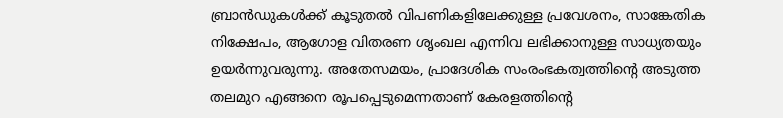ബ്രാന്‍ഡുകള്‍ക്ക് കൂടുതല്‍ വിപണികളിലേക്കുള്ള പ്രവേശനം, സാങ്കേതിക നിക്ഷേപം, ആഗോള വിതരണ ശൃംഖല എന്നിവ ലഭിക്കാനുള്ള സാധ്യതയും ഉയര്‍ന്നുവരുന്നു. അതേസമയം, പ്രാദേശിക സംരംഭകത്വത്തിന്റെ അടുത്ത തലമുറ എങ്ങനെ രൂപപ്പെടുമെന്നതാണ് കേരളത്തിന്റെ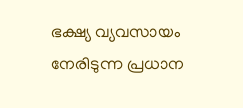ഭക്ഷ്യ വ്യവസായം നേരിടുന്ന പ്രധാന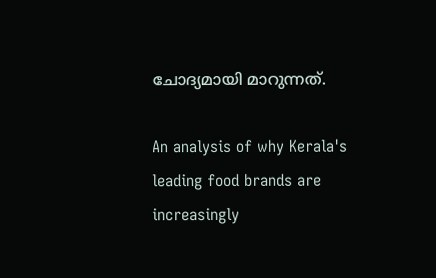ചോദ്യമായി മാറുന്നത്.

An analysis of why Kerala's leading food brands are increasingly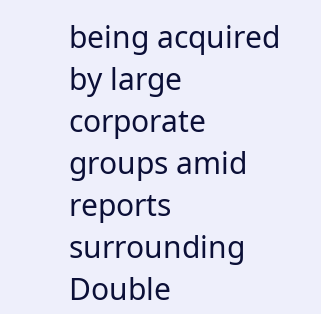being acquired by large corporate groups amid reports surrounding Double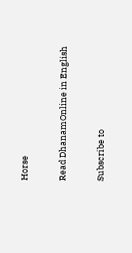Horse

Read DhanamOnline in English

Subscribe to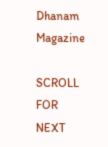Dhanam Magazine

SCROLL FOR NEXT